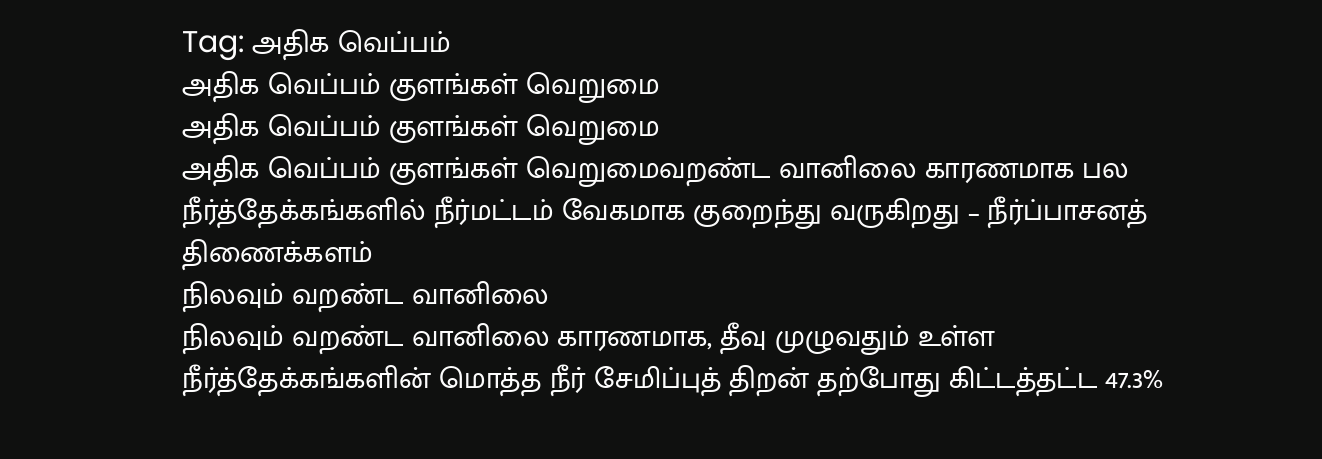Tag: அதிக வெப்பம்
அதிக வெப்பம் குளங்கள் வெறுமை
அதிக வெப்பம் குளங்கள் வெறுமை
அதிக வெப்பம் குளங்கள் வெறுமைவறண்ட வானிலை காரணமாக பல நீர்த்தேக்கங்களில் நீர்மட்டம் வேகமாக குறைந்து வருகிறது – நீர்ப்பாசனத் திணைக்களம்
நிலவும் வறண்ட வானிலை
நிலவும் வறண்ட வானிலை காரணமாக, தீவு முழுவதும் உள்ள நீர்த்தேக்கங்களின் மொத்த நீர் சேமிப்புத் திறன் தற்போது கிட்டத்தட்ட 47.3%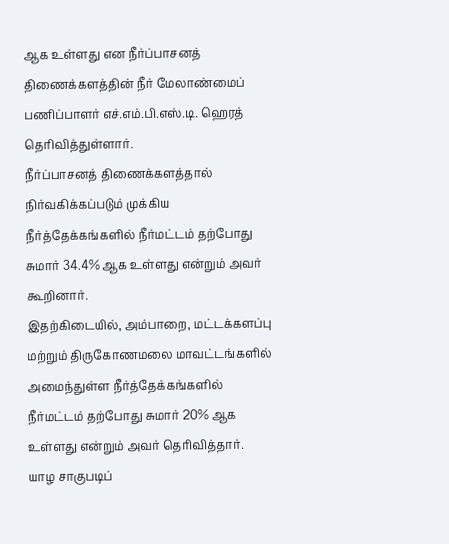ஆக உள்ளது என நீர்ப்பாசனத் திணைக்களத்தின் நீர் மேலாண்மைப் பணிப்பாளர் எச்.எம்.பி.எஸ்.டி. ஹெரத் தெரிவித்துள்ளார்.
நீர்ப்பாசனத் திணைக்களத்தால் நிர்வகிக்கப்படும் முக்கிய நீர்த்தேக்கங்களில் நீர்மட்டம் தற்போது சுமார் 34.4% ஆக உள்ளது என்றும் அவர் கூறினார்.
இதற்கிடையில், அம்பாறை, மட்டக்களப்பு மற்றும் திருகோணமலை மாவட்டங்களில் அமைந்துள்ள நீர்த்தேக்கங்களில் நீர்மட்டம் தற்போது சுமார் 20% ஆக உள்ளது என்றும் அவர் தெரிவித்தார்.
யாழ சாகுபடிப்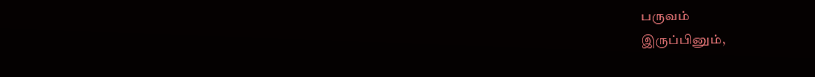பருவம்
இருப்பினும்,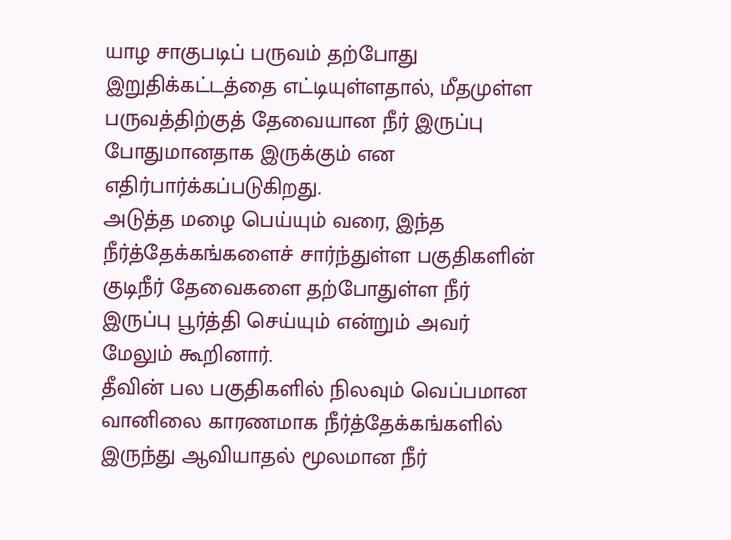யாழ சாகுபடிப் பருவம் தற்போது இறுதிக்கட்டத்தை எட்டியுள்ளதால், மீதமுள்ள பருவத்திற்குத் தேவையான நீர் இருப்பு போதுமானதாக இருக்கும் என எதிர்பார்க்கப்படுகிறது.
அடுத்த மழை பெய்யும் வரை, இந்த நீர்த்தேக்கங்களைச் சார்ந்துள்ள பகுதிகளின் குடிநீர் தேவைகளை தற்போதுள்ள நீர் இருப்பு பூர்த்தி செய்யும் என்றும் அவர் மேலும் கூறினார்.
தீவின் பல பகுதிகளில் நிலவும் வெப்பமான வானிலை காரணமாக நீர்த்தேக்கங்களில் இருந்து ஆவியாதல் மூலமான நீர்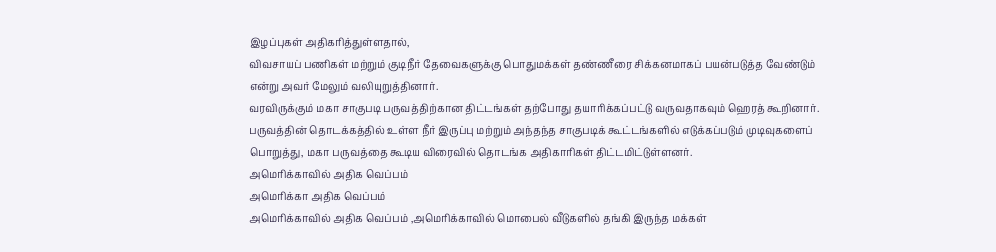இழப்புகள் அதிகரித்துள்ளதால்,
விவசாயப் பணிகள் மற்றும் குடிநீர் தேவைகளுக்கு பொதுமக்கள் தண்ணீரை சிக்கனமாகப் பயன்படுத்த வேண்டும் என்று அவர் மேலும் வலியுறுத்தினார்.
வரவிருக்கும் மகா சாகுபடி பருவத்திற்கான திட்டங்கள் தற்போது தயாரிக்கப்பட்டு வருவதாகவும் ஹெரத் கூறினார்.
பருவத்தின் தொடக்கத்தில் உள்ள நீர் இருப்பு மற்றும் அந்தந்த சாகுபடிக் கூட்டங்களில் எடுக்கப்படும் முடிவுகளைப் பொறுத்து, மகா பருவத்தை கூடிய விரைவில் தொடங்க அதிகாரிகள் திட்டமிட்டுள்ளனர்.
அமெரிக்காவில் அதிக வெப்பம்
அமெரிக்கா அதிக வெப்பம்
அமெரிக்காவில் அதிக வெப்பம் ,அமெரிக்காவில் மொபைல் வீடுகளில் தங்கி இருந்த மக்கள்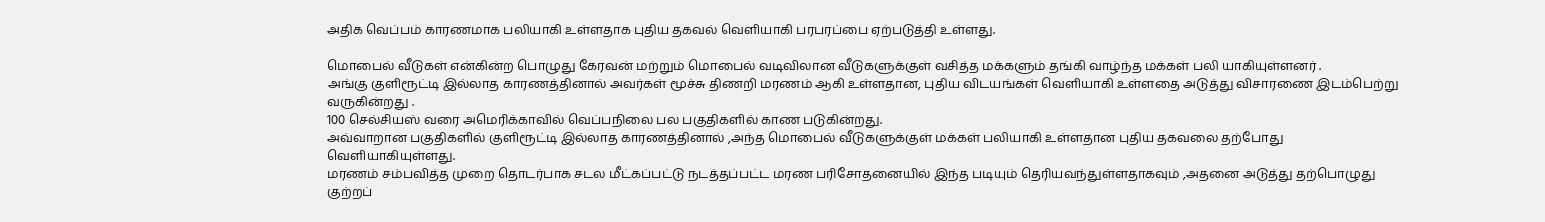அதிக வெப்பம் காரணமாக பலியாகி உள்ளதாக புதிய தகவல் வெளியாகி பரபரப்பை ஏற்படுத்தி உள்ளது.

மொபைல் வீடுகள் என்கின்ற பொழுது கேரவன் மற்றும் மொபைல் வடிவிலான வீடுகளுக்குள் வசித்த மக்களும் தங்கி வாழ்ந்த மக்கள் பலி யாகியுள்ளனர் .
அங்கு குளிரூட்டி இல்லாத காரணத்தினால் அவர்கள் மூச்சு திணறி மரணம் ஆகி உள்ளதான, புதிய விடயங்கள் வெளியாகி உள்ளதை அடுத்து விசாரணை இடம்பெற்று வருகின்றது .
100 செல்சியஸ் வரை அமெரிக்காவில் வெப்பநிலை பல பகுதிகளில் காண படுகின்றது.
அவ்வாறான பகுதிகளில் குளிரூட்டி இல்லாத காரணத்தினால் ,அந்த மொபைல் வீடுகளுக்குள் மக்கள் பலியாகி உள்ளதான புதிய தகவலை தற்போது வெளியாகியுள்ளது.
மரணம் சம்பவித்த முறை தொடர்பாக சடல மீட்கப்பட்டு நடத்தப்பட்ட மரண பரிசோதனையில் இந்த படியும் தெரியவந்துள்ளதாகவும் ,அதனை அடுத்து தற்பொழுது குற்றப்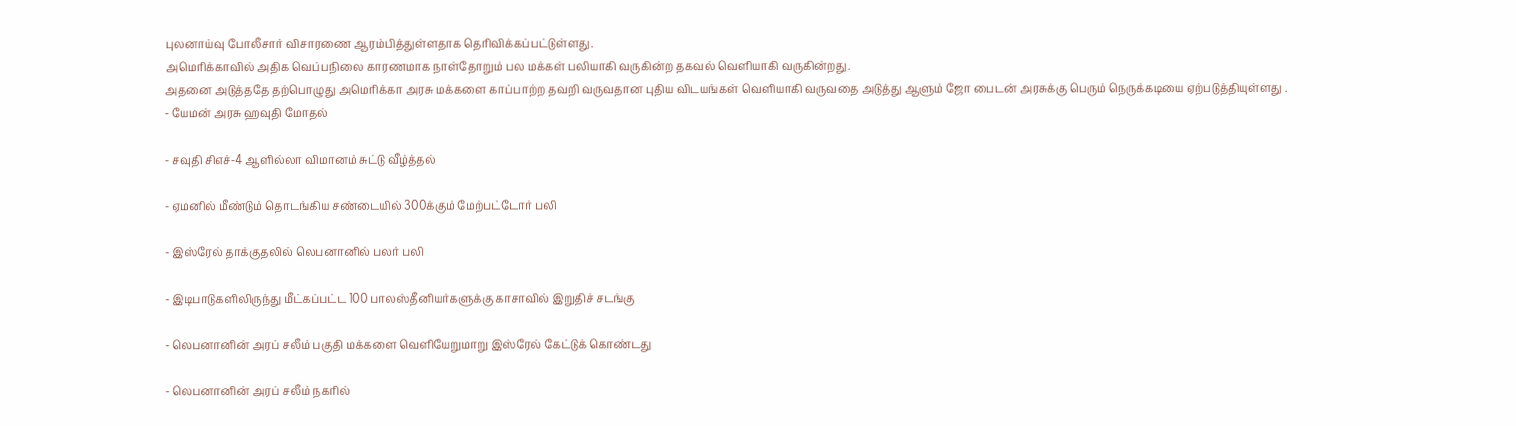புலனாய்வு போலீசார் விசாரணை ஆரம்பித்துள்ளதாக தெரிவிக்கப்பட்டுள்ளது.
அமெரிக்காவில் அதிக வெப்பநிலை காரணமாக நாள்தோறும் பல மக்கள் பலியாகி வருகின்ற தகவல் வெளியாகி வருகின்றது.
அதனை அடுத்ததே தற்பொழுது அமெரிக்கா அரசு மக்களை காப்பாற்ற தவறி வருவதான புதிய விடயங்கள் வெளியாகி வருவதை அடுத்து ஆளும் ஜோ பைடன் அரசுக்கு பெரும் நெருக்கடியை ஏற்படுத்தியுள்ளது .
- யேமன் அரசு ஹவுதி மோதல்

- சவுதி சிஎச்-4 ஆளில்லா விமானம் சுட்டு வீழ்த்தல்

- ஏமனில் மீண்டும் தொடங்கிய சண்டையில் 300க்கும் மேற்பட்டோர் பலி

- இஸ்ரேல் தாக்குதலில் லெபனானில் பலர் பலி

- இடிபாடுகளிலிருந்து மீட்கப்பட்ட 100 பாலஸ்தீனியர்களுக்கு காசாவில் இறுதிச் சடங்கு

- லெபனானின் அரப் சலீம் பகுதி மக்களை வெளியேறுமாறு இஸ்ரேல் கேட்டுக் கொண்டது

- லெபனானின் அரப் சலீம் நகரில்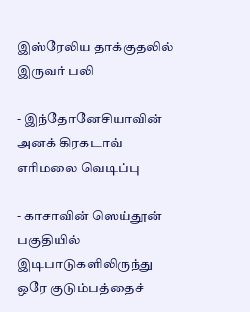இஸ்ரேலிய தாக்குதலில் இருவர் பலி

- இந்தோனேசியாவின் அனக் கிரகடாவ் எரிமலை வெடிப்பு

- காசாவின் ஸெய்தூன் பகுதியில் இடிபாடுகளிலிருந்து ஒரே குடும்பத்தைச்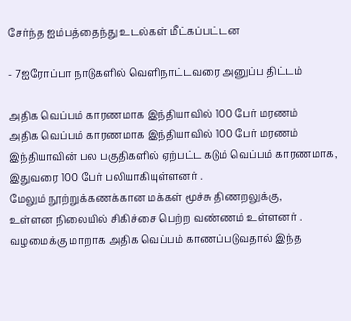சேர்ந்த ஐம்பத்தைந்து உடல்கள் மீட்கப்பட்டன

- 7ஐரோப்பா நாடுகளில் வெளிநாட்டவரை அனுப்ப திட்டம்

அதிக வெப்பம் காரணமாக இந்தியாவில் 100 பேர் மரணம்
அதிக வெப்பம் காரணமாக இந்தியாவில் 100 பேர் மரணம்
இந்தியாவின் பல பகுதிகளில் ஏற்பட்ட கடும் வெப்பம் காரணமாக,
இதுவரை 100 பேர் பலியாகியுள்ளனர் .
மேலும் நூற்றுக்கணக்கான மக்கள் மூச்சு திணறலுக்கு,
உள்ளன நிலையில் சிகிச்சை பெற்ற வண்ணம் உள்ளனர் .
வழமைக்கு மாறாக அதிக வெப்பம் காணப்படுவதால் இந்த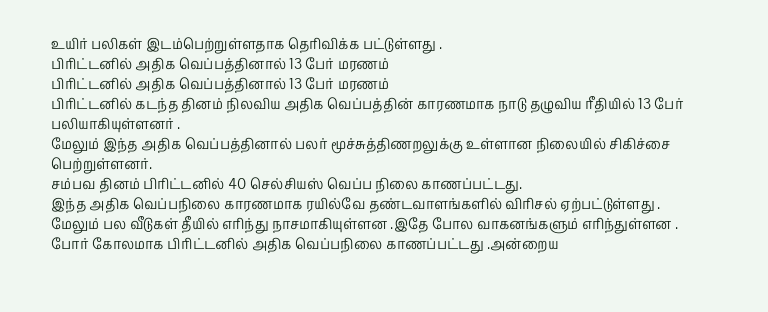உயிர் பலிகள் இடம்பெற்றுள்ளதாக தெரிவிக்க பட்டுள்ளது .
பிரிட்டனில் அதிக வெப்பத்தினால் 13 பேர் மரணம்
பிரிட்டனில் அதிக வெப்பத்தினால் 13 பேர் மரணம்
பிரிட்டனில் கடந்த தினம் நிலவிய அதிக வெப்பத்தின் காரணமாக நாடு தழுவிய ரீதியில் 13 பேர் பலியாகியுள்ளனர் .
மேலும் இந்த அதிக வெப்பத்தினால் பலர் மூச்சுத்திணறலுக்கு உள்ளான நிலையில் சிகிச்சை பெற்றுள்ளனர்.
சம்பவ தினம் பிரிட்டனில் 40 செல்சியஸ் வெப்ப நிலை காணப்பட்டது.
இந்த அதிக வெப்பநிலை காரணமாக ரயில்வே தண்டவாளங்களில் விரிசல் ஏற்பட்டுள்ளது .
மேலும் பல வீடுகள் தீயில் எரிந்து நாசமாகியுள்ளன .இதே போல வாகனங்களும் எரிந்துள்ளன .
போர் கோலமாக பிரிட்டனில் அதிக வெப்பநிலை காணப்பட்டது .அன்றைய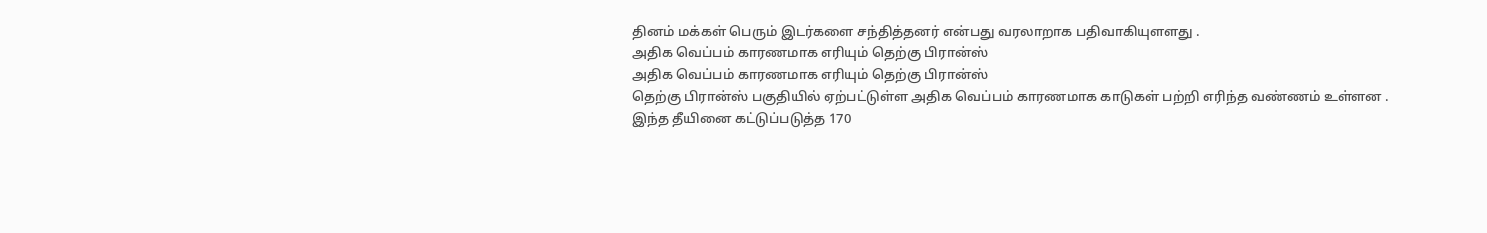தினம் மக்கள் பெரும் இடர்களை சந்தித்தனர் என்பது வரலாறாக பதிவாகியுளளது .
அதிக வெப்பம் காரணமாக எரியும் தெற்கு பிரான்ஸ்
அதிக வெப்பம் காரணமாக எரியும் தெற்கு பிரான்ஸ்
தெற்கு பிரான்ஸ் பகுதியில் ஏற்பட்டுள்ள அதிக வெப்பம் காரணமாக காடுகள் பற்றி எரிந்த வண்ணம் உள்ளன .
இந்த தீயினை கட்டுப்படுத்த 170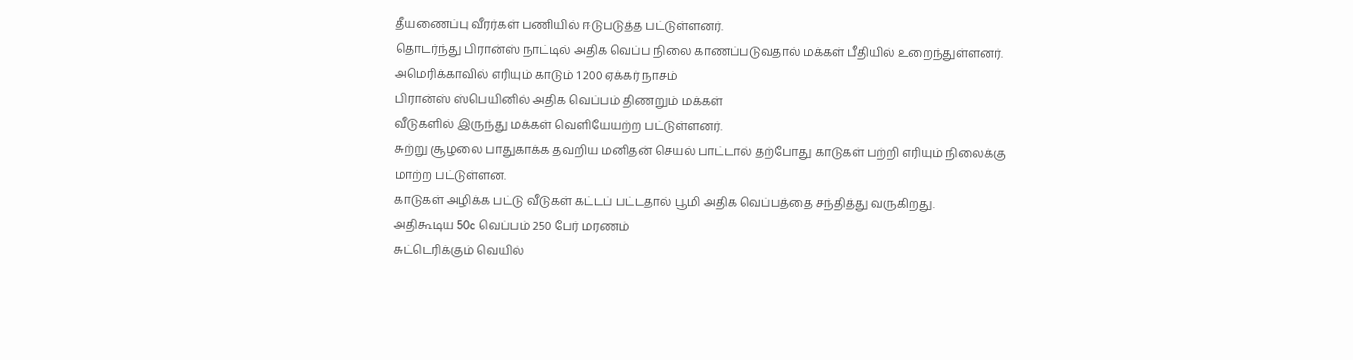தீயணைப்பு வீரர்கள் பணியில் ஈடுபடுத்த பட்டுள்ளனர்.
தொடர்ந்து பிரான்ஸ் நாட்டில் அதிக வெப்ப நிலை காணப்படுவதால் மக்கள் பீதியில் உறைந்துள்ளனர்.
அமெரிக்காவில் எரியும் காடும் 1 200 ஏக்கர் நாசம்
பிரான்ஸ் ஸ்பெயினில் அதிக வெப்பம் திணறும் மக்கள்
வீடுகளில் இருந்து மக்கள் வெளியேயற்ற பட்டுள்ளனர்.
சுற்று சூழலை பாதுகாக்க தவறிய மனிதன் செயல் பாட்டால் தற்போது காடுகள் பற்றி எரியும் நிலைக்கு மாற்ற பட்டுள்ளன.
காடுகள் அழிக்க பட்டு வீடுகள் கட்டப் பட்டதால் பூமி அதிக வெப்பத்தை சந்தித்து வருகிறது.
அதிகூடிய 50c வெப்பம் 250 பேர் மரணம்
சுட்டெரிக்கும் வெயில்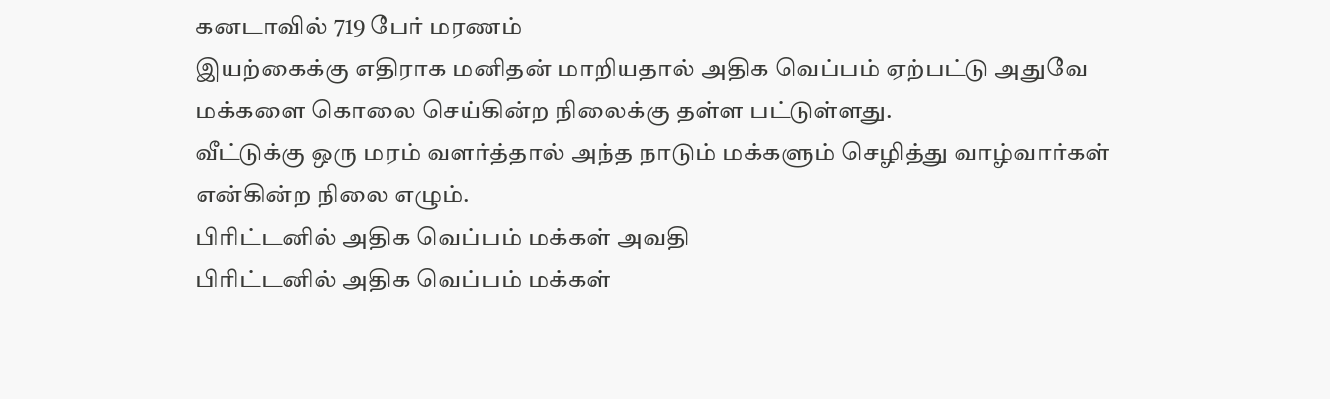கனடாவில் 719 பேர் மரணம்
இயற்கைக்கு எதிராக மனிதன் மாறியதால் அதிக வெப்பம் ஏற்பட்டு அதுவே மக்களை கொலை செய்கின்ற நிலைக்கு தள்ள பட்டுள்ளது.
வீட்டுக்கு ஒரு மரம் வளர்த்தால் அந்த நாடும் மக்களும் செழித்து வாழ்வார்கள் என்கின்ற நிலை எழும்.
பிரிட்டனில் அதிக வெப்பம் மக்கள் அவதி
பிரிட்டனில் அதிக வெப்பம் மக்கள்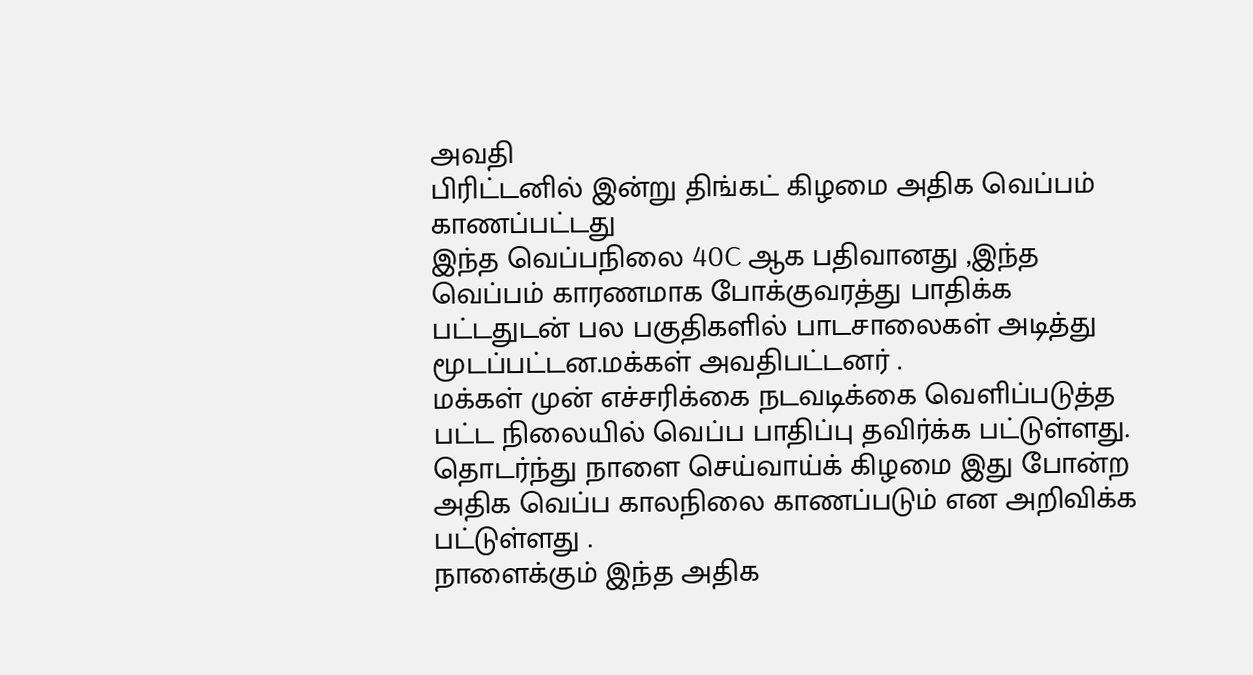அவதி
பிரிட்டனில் இன்று திங்கட் கிழமை அதிக வெப்பம் காணப்பட்டது
இந்த வெப்பநிலை 40C ஆக பதிவானது ,இந்த வெப்பம் காரணமாக போக்குவரத்து பாதிக்க பட்டதுடன் பல பகுதிகளில் பாடசாலைகள் அடித்து மூடப்பட்டன.மக்கள் அவதிபட்டனர் .
மக்கள் முன் எச்சரிக்கை நடவடிக்கை வெளிப்படுத்த பட்ட நிலையில் வெப்ப பாதிப்பு தவிர்க்க பட்டுள்ளது.
தொடர்ந்து நாளை செய்வாய்க் கிழமை இது போன்ற அதிக வெப்ப காலநிலை காணப்படும் என அறிவிக்க பட்டுள்ளது .
நாளைக்கும் இந்த அதிக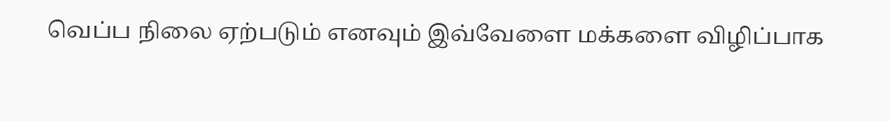வெப்ப நிலை ஏற்படும் எனவும் இவ்வேளை மக்களை விழிப்பாக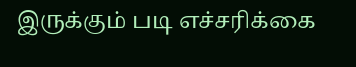இருக்கும் படி எச்சரிக்கை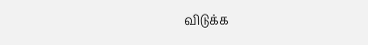விடுக்க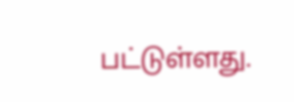பட்டுள்ளது.